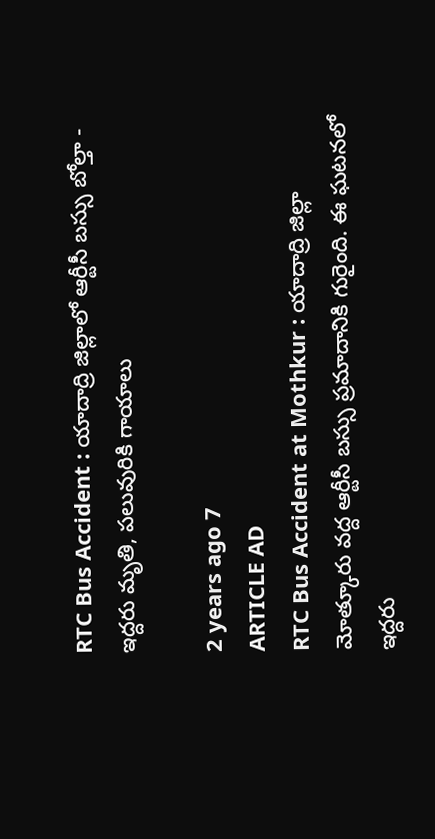RTC Bus Accident : యాదాద్రి జిల్లాలో ఆర్టీసీ బస్సు బోల్తా - ఇద్దరు మృతి, పలువురికి గాయాలు

2 years ago 7
ARTICLE AD
RTC Bus Accident at Mothkur : యాదాద్రి జిల్లా మోత్కూరు వద్ద ఆర్టీసీ బస్సు ప్రమాదానికి గురైంది. ఈ ఘటనలో ఇద్దరు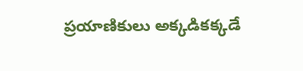ప్రయాణికులు అక్కడికక్కడే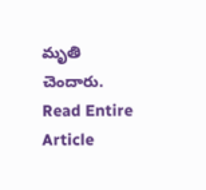మృతి చెందారు.
Read Entire Article